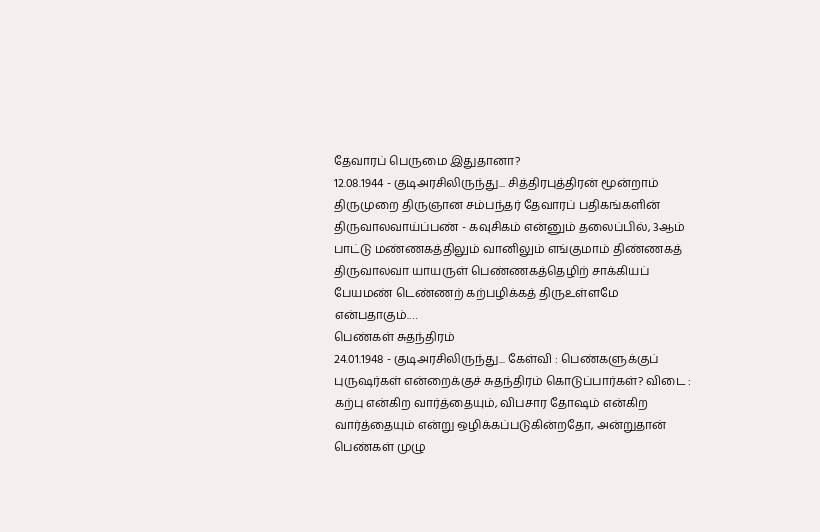தேவாரப் பெருமை இதுதானா?
12.08.1944 - குடிஅரசிலிருந்து... சித்திரபுத்திரன் மூன்றாம் திருமுறை திருஞான சம்பந்தர் தேவாரப் பதிகங்களின் திருவாலவாய்ப்பண் - கவுசிகம் என்னும் தலைப்பில், 3ஆம் பாட்டு மண்ணகத்திலும் வானிலும் எங்குமாம் திண்ணகத் திருவாலவா யாயருள் பெண்ணகத்தெழிற் சாக்கியப் பேயமண் டெண்ணற் கற்பழிக்கத் திருஉள்ளமே என்பதாகும்.…
பெண்கள் சுதந்திரம்
24.01.1948 - குடிஅரசிலிருந்து... கேள்வி : பெண்களுக்குப் புருஷர்கள் என்றைக்குச் சுதந்திரம் கொடுப்பார்கள்? விடை : கற்பு என்கிற வார்த்தையும், விபசார தோஷம் என்கிற வார்த்தையும் என்று ஒழிக்கப்படுகின்றதோ, அன்றுதான் பெண்கள் முழு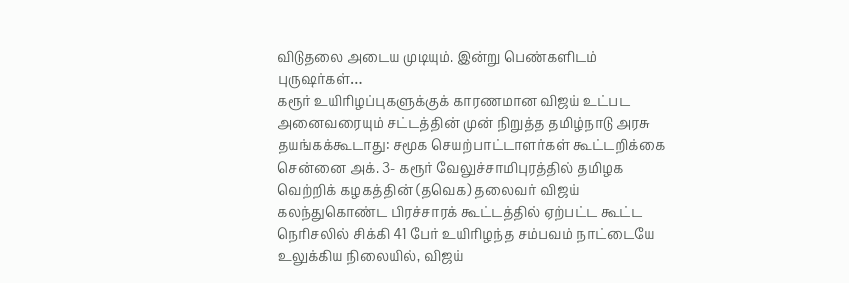விடுதலை அடைய முடியும். இன்று பெண்களிடம் புருஷர்கள்…
கரூர் உயிரிழப்புகளுக்குக் காரணமான விஜய் உட்பட அனைவரையும் சட்டத்தின் முன் நிறுத்த தமிழ்நாடு அரசு தயங்கக்கூடாது: சமூக செயற்பாட்டாளர்கள் கூட்டறிக்கை
சென்னை அக். 3- கரூர் வேலுச்சாமிபுரத்தில் தமிழக வெற்றிக் கழகத்தின் (தவெக) தலைவர் விஜய் கலந்துகொண்ட பிரச்சாரக் கூட்டத்தில் ஏற்பட்ட கூட்ட நெரிசலில் சிக்கி 41 பேர் உயிரிழந்த சம்பவம் நாட்டையே உலுக்கிய நிலையில், விஜய்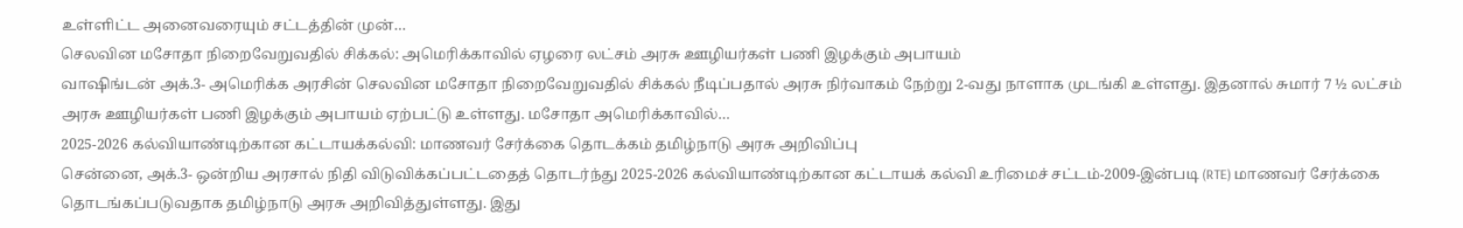உள்ளிட்ட அனைவரையும் சட்டத்தின் முன்…
செலவின மசோதா நிறைவேறுவதில் சிக்கல்: அமெரிக்காவில் ஏழரை லட்சம் அரசு ஊழியர்கள் பணி இழக்கும் அபாயம்
வாஷிங்டன் அக்.3- அமெரிக்க அரசின் செலவின மசோதா நிறைவேறுவதில் சிக்கல் நீடிப்பதால் அரசு நிர்வாகம் நேற்று 2-வது நாளாக முடங்கி உள்ளது. இதனால் சுமார் 7 ½ லட்சம் அரசு ஊழியர்கள் பணி இழக்கும் அபாயம் ஏற்பட்டு உள்ளது. மசோதா அமெரிக்காவில்…
2025-2026 கல்வியாண்டிற்கான கட்டாயக்கல்வி: மாணவர் சேர்க்கை தொடக்கம் தமிழ்நாடு அரசு அறிவிப்பு
சென்னை, அக்.3- ஒன்றிய அரசால் நிதி விடுவிக்கப்பட்டதைத் தொடர்ந்து 2025-2026 கல்வியாண்டிற்கான கட்டாயக் கல்வி உரிமைச் சட்டம்-2009-இன்படி (RTE) மாணவர் சேர்க்கை தொடங்கப்படுவதாக தமிழ்நாடு அரசு அறிவித்துள்ளது. இது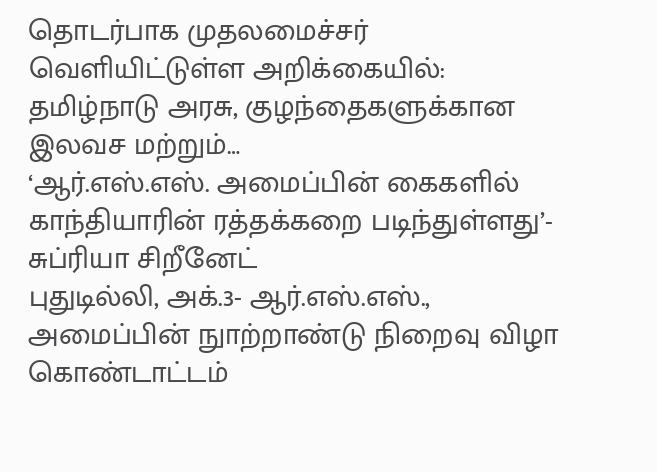தொடர்பாக முதலமைச்சர் வெளியிட்டுள்ள அறிக்கையில்: தமிழ்நாடு அரசு, குழந்தைகளுக்கான இலவச மற்றும்…
‘ஆர்.எஸ்.எஸ். அமைப்பின் கைகளில் காந்தியாரின் ரத்தக்கறை படிந்துள்ளது’- சுப்ரியா சிறீனேட்
புதுடில்லி, அக்.3- ஆர்.எஸ்.எஸ்., அமைப்பின் நுாற்றாண்டு நிறைவு விழா கொண்டாட்டம்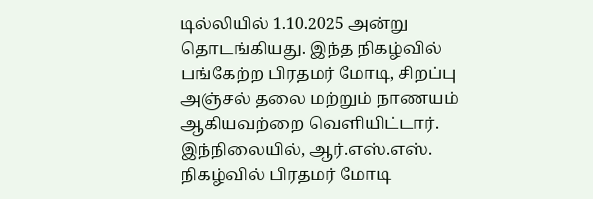டில்லியில் 1.10.2025 அன்று தொடங்கியது. இந்த நிகழ்வில் பங்கேற்ற பிரதமர் மோடி, சிறப்பு அஞ்சல் தலை மற்றும் நாணயம் ஆகியவற்றை வெளியிட்டார். இந்நிலையில், ஆர்.எஸ்.எஸ். நிகழ்வில் பிரதமர் மோடி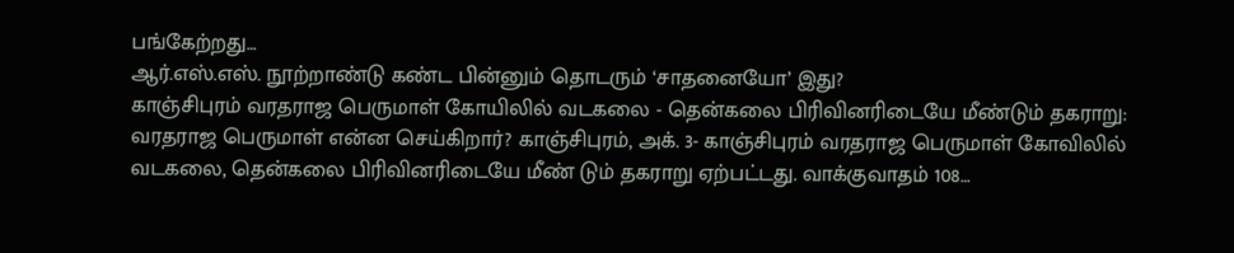பங்கேற்றது…
ஆர்.எஸ்.எஸ். நூற்றாண்டு கண்ட பின்னும் தொடரும் ‘சாதனையோ’ இது?
காஞ்சிபுரம் வரதராஜ பெருமாள் கோயிலில் வடகலை - தென்கலை பிரிவினரிடையே மீண்டும் தகராறு: வரதராஜ பெருமாள் என்ன செய்கிறார்? காஞ்சிபுரம், அக். 3- காஞ்சிபுரம் வரதராஜ பெருமாள் கோவிலில் வடகலை, தென்கலை பிரிவினரிடையே மீண் டும் தகராறு ஏற்பட்டது. வாக்குவாதம் 108…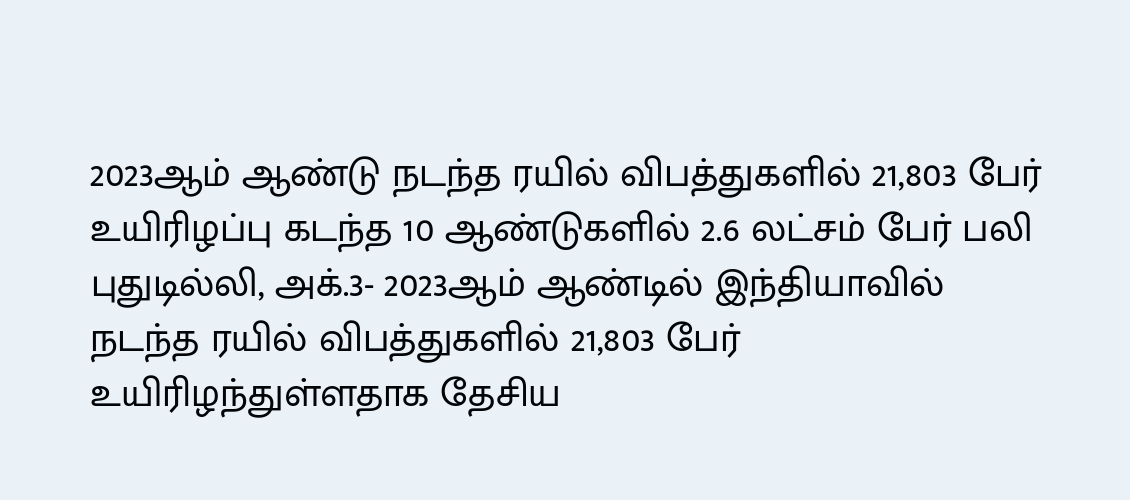2023ஆம் ஆண்டு நடந்த ரயில் விபத்துகளில் 21,803 பேர் உயிரிழப்பு கடந்த 10 ஆண்டுகளில் 2.6 லட்சம் பேர் பலி
புதுடில்லி, அக்.3- 2023ஆம் ஆண்டில் இந்தியாவில் நடந்த ரயில் விபத்துகளில் 21,803 பேர் உயிரிழந்துள்ளதாக தேசிய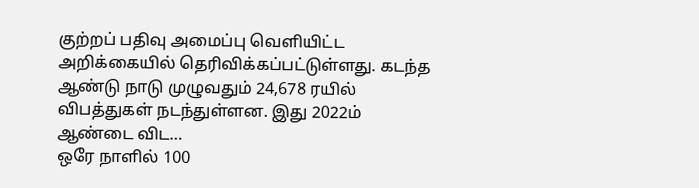குற்றப் பதிவு அமைப்பு வெளியிட்ட அறிக்கையில் தெரிவிக்கப்பட்டுள்ளது. கடந்த ஆண்டு நாடு முழுவதும் 24,678 ரயில் விபத்துகள் நடந்துள்ளன. இது 2022ம் ஆண்டை விட…
ஒரே நாளில் 100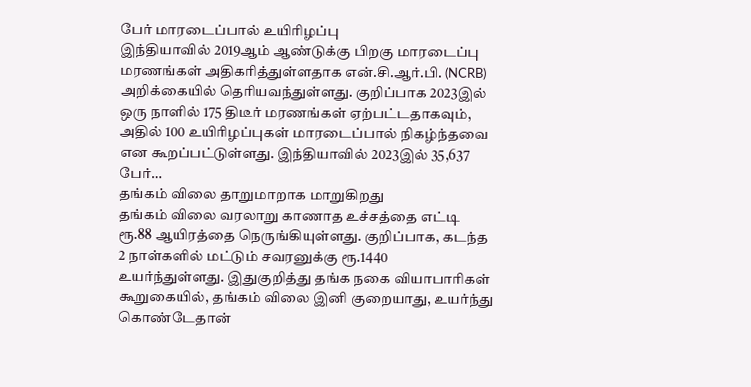பேர் மாரடைப்பால் உயிரிழப்பு
இந்தியாவில் 2019ஆம் ஆண்டுக்கு பிறகு மாரடைப்பு மரணங்கள் அதிகரித்துள்ளதாக என்.சி.ஆர்.பி. (NCRB) அறிக்கையில் தெரியவந்துள்ளது. குறிப்பாக 2023இல் ஒரு நாளில் 175 திடீர் மரணங்கள் ஏற்பட்டதாகவும், அதில் 100 உயிரிழப்புகள் மாரடைப்பால் நிகழ்ந்தவை என கூறப்பட்டுள்ளது. இந்தியாவில் 2023இல் 35,637 பேர்…
தங்கம் விலை தாறுமாறாக மாறுகிறது
தங்கம் விலை வரலாறு காணாத உச்சத்தை எட்டி ரூ.88 ஆயிரத்தை நெருங்கியுள்ளது. குறிப்பாக, கடந்த 2 நாள்களில் மட்டும் சவரனுக்கு ரூ.1440 உயர்ந்துள்ளது. இதுகுறித்து தங்க நகை வியாபாரிகள் கூறுகையில், தங்கம் விலை இனி குறையாது, உயர்ந்து கொண்டேதான்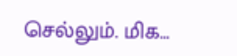செல்லும். மிக…